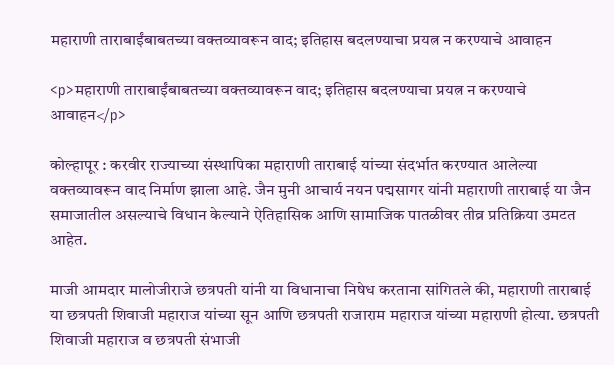महाराणी ताराबाईंबाबतच्या वक्तव्यावरून वाद; इतिहास बदलण्याचा प्रयत्न न करण्याचे आवाहन

<p>महाराणी ताराबाईंबाबतच्या वक्तव्यावरून वाद; इतिहास बदलण्याचा प्रयत्न न करण्याचे आवाहन</p>

कोल्हापूर : करवीर राज्याच्या संस्थापिका महाराणी ताराबाई यांच्या संदर्भात करण्यात आलेल्या वक्तव्यावरून वाद निर्माण झाला आहे. जैन मुनी आचार्य नयन पद्मसागर यांनी महाराणी ताराबाई या जैन समाजातील असल्याचे विधान केल्याने ऐतिहासिक आणि सामाजिक पातळीवर तीव्र प्रतिक्रिया उमटत आहेत.

माजी आमदार मालोजीराजे छत्रपती यांनी या विधानाचा निषेध करताना सांगितले की, महाराणी ताराबाई या छत्रपती शिवाजी महाराज यांच्या सून आणि छत्रपती राजाराम महाराज यांच्या महाराणी होत्या. छत्रपती शिवाजी महाराज व छत्रपती संभाजी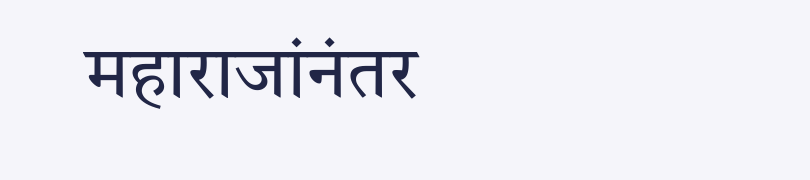महाराजांनंतर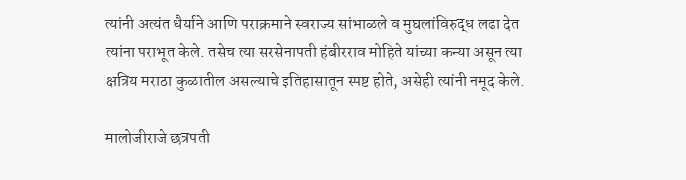त्यांनी अत्यंत धैर्याने आणि पराक्रमाने स्वराज्य सांभाळले व मुघलांविरुद्ध लढा देत त्यांना पराभूत केले. तसेच त्या सरसेनापती हंबीरराव मोहिते यांच्या कन्या असून त्या क्षत्रिय मराठा कुळातील असल्याचे इतिहासातून स्पष्ट होते, असेही त्यांनी नमूद केले.

मालोजीराजे छत्रपती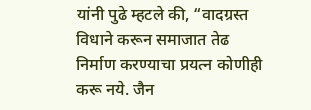यांनी पुढे म्हटले की, “वादग्रस्त विधाने करून समाजात तेढ निर्माण करण्याचा प्रयत्न कोणीही करू नये. जैन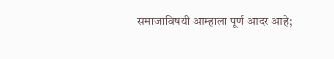समाजाविषयी आम्हाला पूर्ण आदर आहे;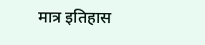मात्र इतिहास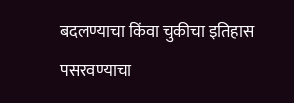बदलण्याचा किंवा चुकीचा इतिहास पसरवण्याचा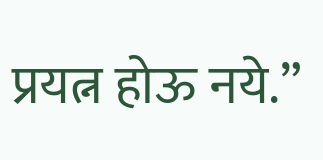प्रयत्न होऊ नये.”